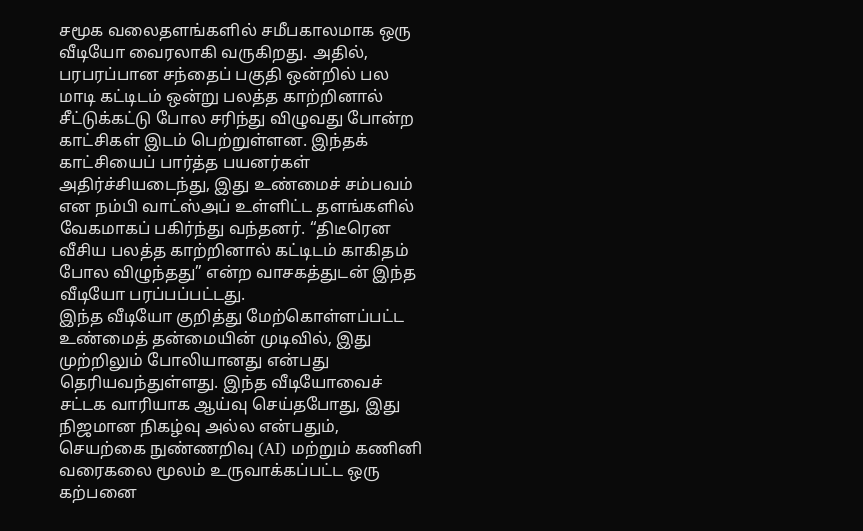சமூக வலைதளங்களில் சமீபகாலமாக ஒரு வீடியோ வைரலாகி வருகிறது. அதில், பரபரப்பான சந்தைப் பகுதி ஒன்றில் பல மாடி கட்டிடம் ஒன்று பலத்த காற்றினால் சீட்டுக்கட்டு போல சரிந்து விழுவது போன்ற காட்சிகள் இடம் பெற்றுள்ளன. இந்தக் காட்சியைப் பார்த்த பயனர்கள் அதிர்ச்சியடைந்து, இது உண்மைச் சம்பவம் என நம்பி வாட்ஸ்அப் உள்ளிட்ட தளங்களில் வேகமாகப் பகிர்ந்து வந்தனர். “திடீரென வீசிய பலத்த காற்றினால் கட்டிடம் காகிதம் போல விழுந்தது” என்ற வாசகத்துடன் இந்த வீடியோ பரப்பப்பட்டது.
இந்த வீடியோ குறித்து மேற்கொள்ளப்பட்ட உண்மைத் தன்மையின் முடிவில், இது முற்றிலும் போலியானது என்பது தெரியவந்துள்ளது. இந்த வீடியோவைச் சட்டக வாரியாக ஆய்வு செய்தபோது, இது நிஜமான நிகழ்வு அல்ல என்பதும், செயற்கை நுண்ணறிவு (AI) மற்றும் கணினி வரைகலை மூலம் உருவாக்கப்பட்ட ஒரு கற்பனை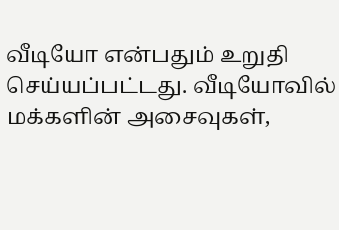வீடியோ என்பதும் உறுதி செய்யப்பட்டது. வீடியோவில் மக்களின் அசைவுகள்,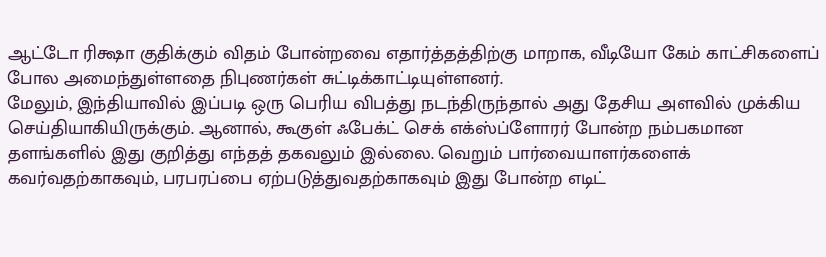ஆட்டோ ரிக்ஷா குதிக்கும் விதம் போன்றவை எதார்த்தத்திற்கு மாறாக, வீடியோ கேம் காட்சிகளைப் போல அமைந்துள்ளதை நிபுணர்கள் சுட்டிக்காட்டியுள்ளனர்.
மேலும், இந்தியாவில் இப்படி ஒரு பெரிய விபத்து நடந்திருந்தால் அது தேசிய அளவில் முக்கிய செய்தியாகியிருக்கும். ஆனால், கூகுள் ஃபேக்ட் செக் எக்ஸ்ப்ளோரர் போன்ற நம்பகமான தளங்களில் இது குறித்து எந்தத் தகவலும் இல்லை. வெறும் பார்வையாளர்களைக் கவர்வதற்காகவும், பரபரப்பை ஏற்படுத்துவதற்காகவும் இது போன்ற எடிட்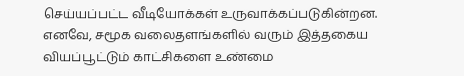செய்யப்பட்ட வீடியோக்கள் உருவாக்கப்படுகின்றன. எனவே, சமூக வலைதளங்களில் வரும் இத்தகைய வியப்பூட்டும் காட்சிகளை உண்மை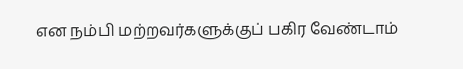என நம்பி மற்றவர்களுக்குப் பகிர வேண்டாம்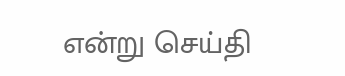என்று செய்தி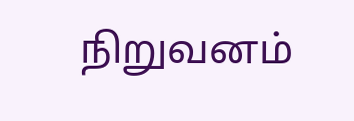நிறுவனம்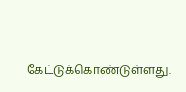கேட்டுக்கொண்டுள்ளது.